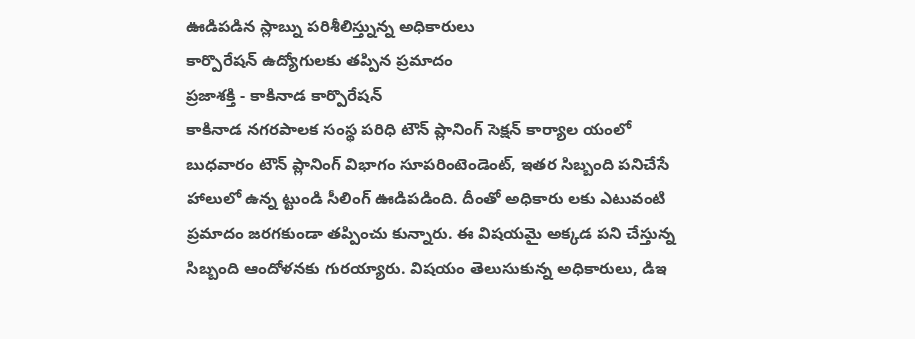ఊడిపడిన స్లాబ్ను పరిశీలిస్త్నున్న అధికారులు
కార్పొరేషన్ ఉద్యోగులకు తప్పిన ప్రమాదం
ప్రజాశక్తి - కాకినాడ కార్పొరేషన్
కాకినాడ నగరపాలక సంస్థ పరిధి టౌన్ ప్లానింగ్ సెక్షన్ కార్యాల యంలో బుధవారం టౌన్ ప్లానింగ్ విభాగం సూపరింటెండెంట్, ఇతర సిబ్బంది పనిచేసే హాలులో ఉన్న ట్టుండి సీలింగ్ ఊడిపడింది. దీంతో అధికారు లకు ఎటువంటి ప్రమాదం జరగకుండా తప్పించు కున్నారు. ఈ విషయమై అక్కడ పని చేస్తున్న సిబ్బంది ఆందోళనకు గురయ్యారు. విషయం తెలుసుకున్న అధికారులు, డిఇ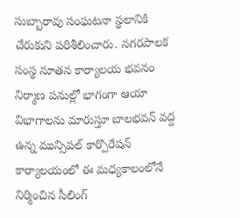సుబ్బారావు సంఘటనా స్థలానికి చేరుకుని పరిశీలించారు. నగరపాలక సంస్థ నూతన కార్యాలయ భవనం నిర్మాణ పనుల్లో భాగంగా ఆయా విభాగాలను మారుస్తూ బాలభవన్ వద్ద ఉన్న మున్సిపల్ కార్పొరేషన్ కార్యాలయంలో ఈ మధ్యకాలంలోనే నిర్మించిన సీలింగ్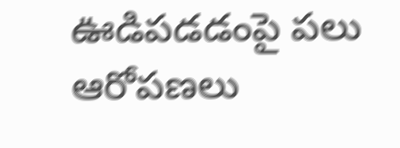ఊడిపడడంపై పలు ఆరోపణలు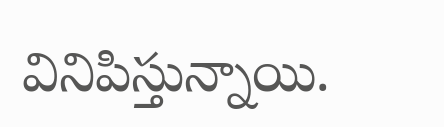వినిపిస్తున్నాయి.